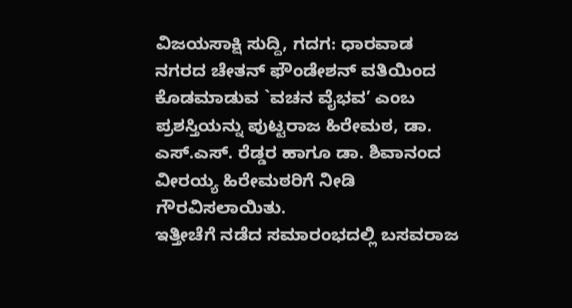ವಿಜಯಸಾಕ್ಷಿ ಸುದ್ದಿ, ಗದಗ: ಧಾರವಾಡ ನಗರದ ಚೇತನ್ ಫೌಂಡೇಶನ್ ವತಿಯಿಂದ ಕೊಡಮಾಡುವ `ವಚನ ವೈಭವ’ ಎಂಬ ಪ್ರಶಸ್ತಿಯನ್ನು ಪುಟ್ಟರಾಜ ಹಿರೇಮಠ, ಡಾ. ಎಸ್.ಎಸ್. ರೆಡ್ಡರ ಹಾಗೂ ಡಾ. ಶಿವಾನಂದ ವೀರಯ್ಯ ಹಿರೇಮಠರಿಗೆ ನೀಡಿ ಗೌರವಿಸಲಾಯಿತು.
ಇತ್ತೀಚೆಗೆ ನಡೆದ ಸಮಾರಂಭದಲ್ಲಿ ಬಸವರಾಜ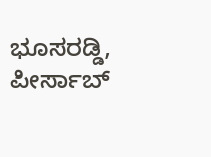ಭೂಸರಡ್ಡಿ, ಪೀರ್ಸಾಬ್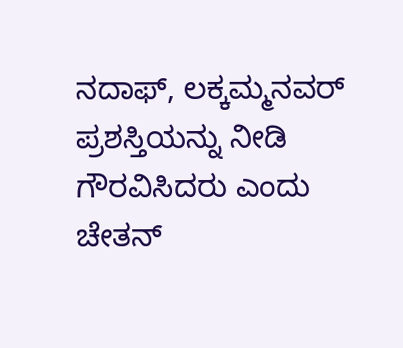ನದಾಫ್, ಲಕ್ಕಮ್ಮನವರ್ ಪ್ರಶಸ್ತಿಯನ್ನು ನೀಡಿ ಗೌರವಿಸಿದರು ಎಂದು ಚೇತನ್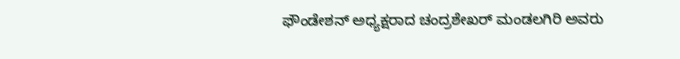ಫೌಂಡೇಶನ್ ಅಧ್ಯಕ್ಷರಾದ ಚಂದ್ರಶೇಖರ್ ಮಂಡಲಗಿರಿ ಅವರು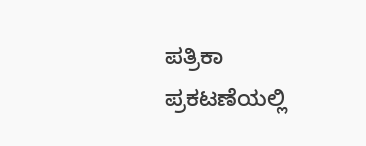ಪತ್ರಿಕಾ ಪ್ರಕಟಣೆಯಲ್ಲಿ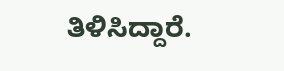ತಿಳಿಸಿದ್ದಾರೆ.